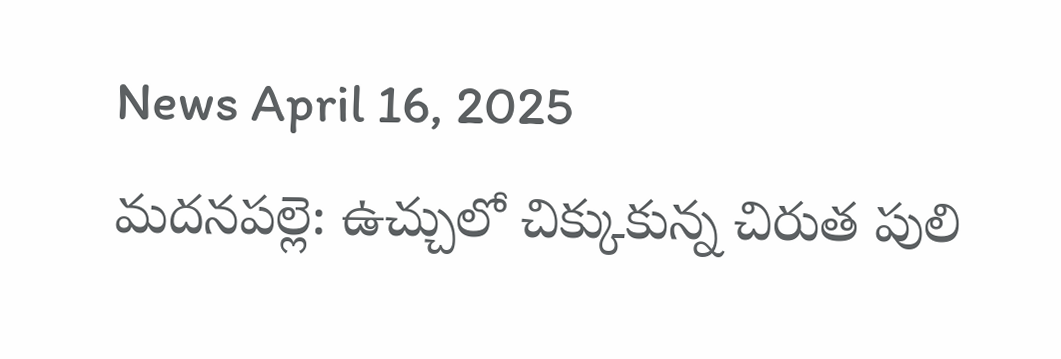News April 16, 2025
మదనపల్లె: ఉచ్చులో చిక్కుకున్న చిరుత పులి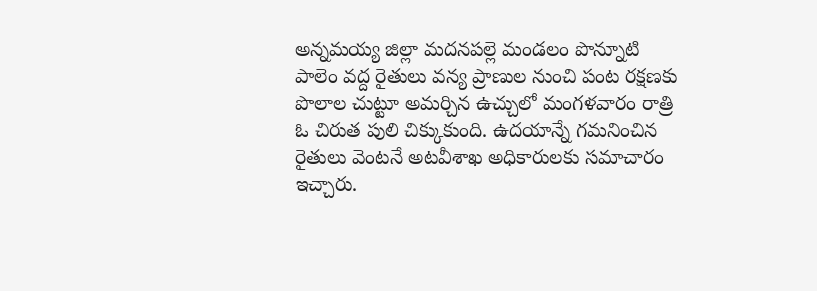అన్నమయ్య జిల్లా మదనపల్లె మండలం పొన్నూటి పాలెం వద్ద రైతులు వన్య ప్రాణుల నుంచి పంట రక్షణకు పొలాల చుట్టూ అమర్చిన ఉచ్చులో మంగళవారం రాత్రి ఓ చిరుత పులి చిక్కుకుంది. ఉదయాన్నే గమనించిన రైతులు వెంటనే అటవీశాఖ అధికారులకు సమాచారం ఇచ్చారు.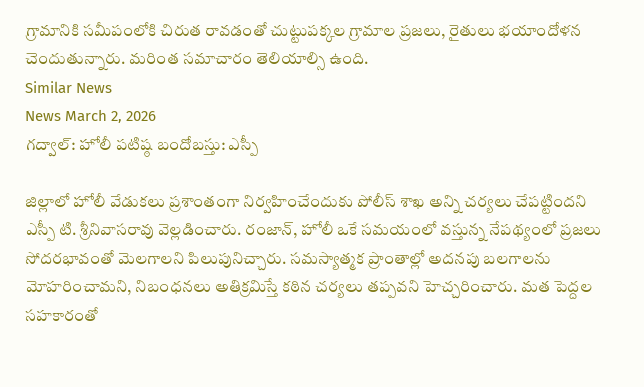గ్రామానికి సమీపంలోకి చిరుత రావడంతో చుట్టుపక్కల గ్రామాల ప్రజలు, రైతులు భయాందోళన చెందుతున్నారు. మరింత సమాచారం తెలియాల్సి ఉంది.
Similar News
News March 2, 2026
గద్వాల్: హోలీ పటిష్ఠ బందోబస్తు: ఎస్పీ

జిల్లాలో హోలీ వేడుకలు ప్రశాంతంగా నిర్వహించేందుకు పోలీస్ శాఖ అన్ని చర్యలు చేపట్టిందని ఎస్పీ టి. శ్రీనివాసరావు వెల్లడించారు. రంజాన్, హోలీ ఒకే సమయంలో వస్తున్న నేపథ్యంలో ప్రజలు సోదరభావంతో మెలగాలని పిలుపునిచ్చారు. సమస్యాత్మక ప్రాంతాల్లో అదనపు బలగాలను మోహరించామని, నిబంధనలు అతిక్రమిస్తే కఠిన చర్యలు తప్పవని హెచ్చరించారు. మత పెద్దల సహకారంతో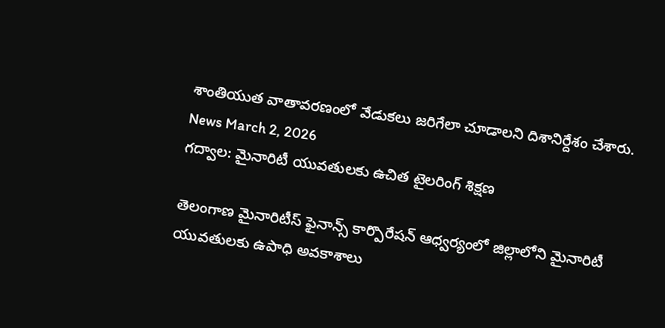శాంతియుత వాతావరణంలో వేడుకలు జరిగేలా చూడాలని దిశానిర్దేశం చేశారు.
News March 2, 2026
గద్వాల: మైనారిటీ యువతులకు ఉచిత టైలరింగ్ శిక్షణ

తెలంగాణ మైనారిటీస్ ఫైనాన్స్ కార్పొరేషన్ ఆధ్వర్యంలో జిల్లాలోని మైనారిటీ యువతులకు ఉపాధి అవకాశాలు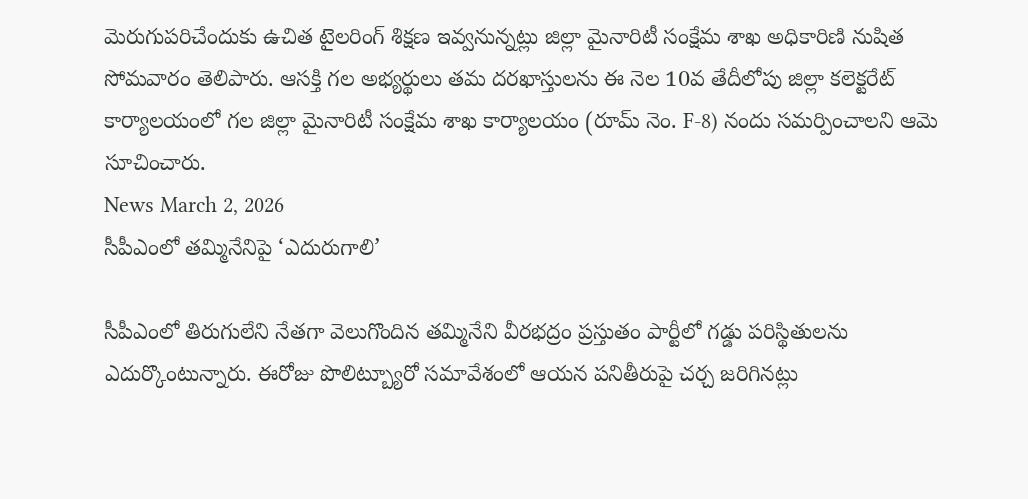మెరుగుపరిచేందుకు ఉచిత టైలరింగ్ శిక్షణ ఇవ్వనున్నట్లు జిల్లా మైనారిటీ సంక్షేమ శాఖ అధికారిణి నుషిత సోమవారం తెలిపారు. ఆసక్తి గల అభ్యర్థులు తమ దరఖాస్తులను ఈ నెల 10వ తేదీలోపు జిల్లా కలెక్టరేట్ కార్యాలయంలో గల జిల్లా మైనారిటీ సంక్షేమ శాఖ కార్యాలయం (రూమ్ నెం. F-8) నందు సమర్పించాలని ఆమె సూచించారు.
News March 2, 2026
సీపీఎంలో తమ్మినేనిపై ‘ఎదురుగాలి’

సీపీఎంలో తిరుగులేని నేతగా వెలుగొందిన తమ్మినేని వీరభద్రం ప్రస్తుతం పార్టీలో గడ్డు పరిస్థితులను ఎదుర్కొంటున్నారు. ఈరోజు పొలిట్బ్యూరో సమావేశంలో ఆయన పనితీరుపై చర్చ జరిగినట్లు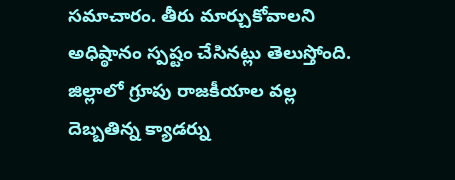సమాచారం. తీరు మార్చుకోవాలని అధిష్ఠానం స్పష్టం చేసినట్లు తెలుస్తోంది. జిల్లాలో గ్రూపు రాజకీయాల వల్ల దెబ్బతిన్న క్యాడర్ను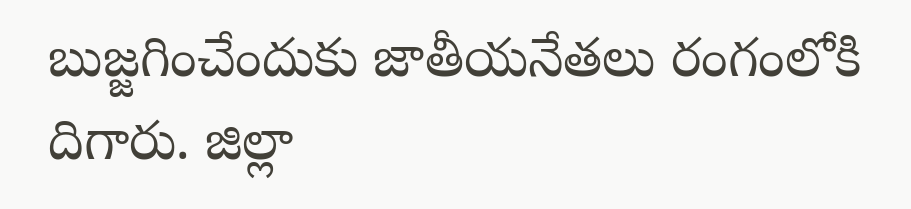బుజ్జగించేందుకు జాతీయనేతలు రంగంలోకి దిగారు. జిల్లా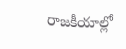రాజకీయాల్లో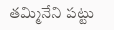తమ్మినేని పట్టు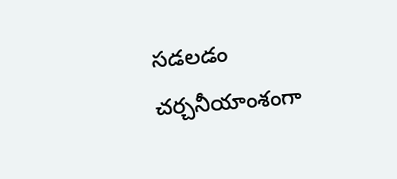సడలడం చర్చనీయాంశంగా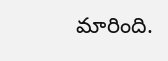మారింది.